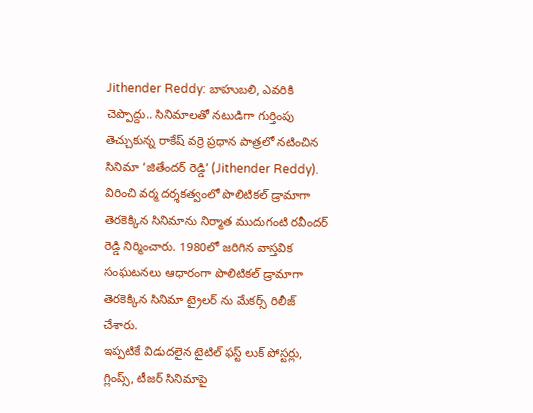Jithender Reddy: బాహుబలి, ఎవరికి చెప్పొద్దు.. సినిమాలతో నటుడిగా గుర్తింపు తెచ్చుకున్న రాకేష్ వర్రె ప్రధాన పాత్రలో నటించిన సినిమా ‘జితేందర్ రెడ్డి’ (Jithender Reddy). విరించి వర్మ దర్శకత్వంలో పొలిటికల్ డ్రామాగా తెరకెక్కిన సినిమాను నిర్మాత ముదుగంటి రవీందర్ రెడ్డి నిర్మించారు. 1980లో జరిగిన వాస్తవిక సంఘటనలు ఆధారంగా పొలిటికల్ డ్రామాగా తెరకెక్కిన సినిమా ట్రైలర్ ను మేకర్స్ రిలీజ్ చేశారు.
ఇప్పటికే విడుదలైన టైటిల్ ఫస్ట్ లుక్ పోస్టర్లు, గ్లింప్స్, టీజర్ సినిమాపై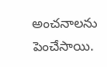అంచనాలను పెంచేసాయి.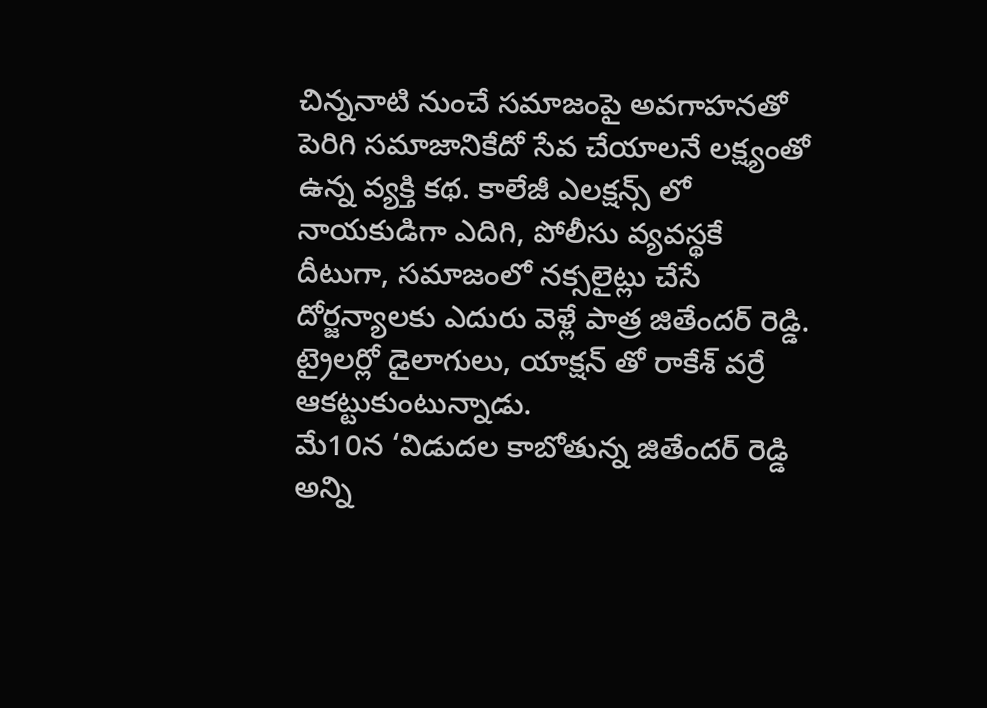చిన్ననాటి నుంచే సమాజంపై అవగాహనతో పెరిగి సమాజానికేదో సేవ చేయాలనే లక్ష్యంతో ఉన్న వ్యక్తి కథ. కాలేజీ ఎలక్షన్స్ లో నాయకుడిగా ఎదిగి, పోలీసు వ్యవస్థకే దీటుగా, సమాజంలో నక్సలైట్లు చేసే దోర్జన్యాలకు ఎదురు వెళ్లే పాత్ర జితేందర్ రెడ్డి. ట్రైలర్లో డైలాగులు, యాక్షన్ తో రాకేశ్ వర్రే ఆకట్టుకుంటున్నాడు.
మే10న ‘విడుదల కాబోతున్న జితేందర్ రెడ్డి అన్ని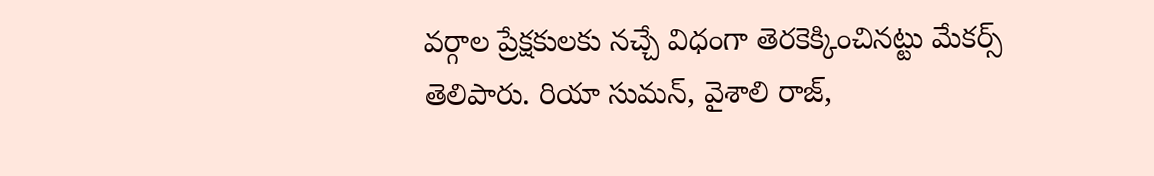వర్గాల ప్రేక్షకులకు నచ్చే విధంగా తెరకెక్కించినట్టు మేకర్స్ తెలిపారు. రియా సుమన్, వైశాలి రాజ్,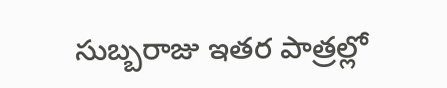సుబ్బరాజు ఇతర పాత్రల్లో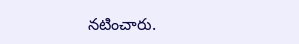నటించారు.